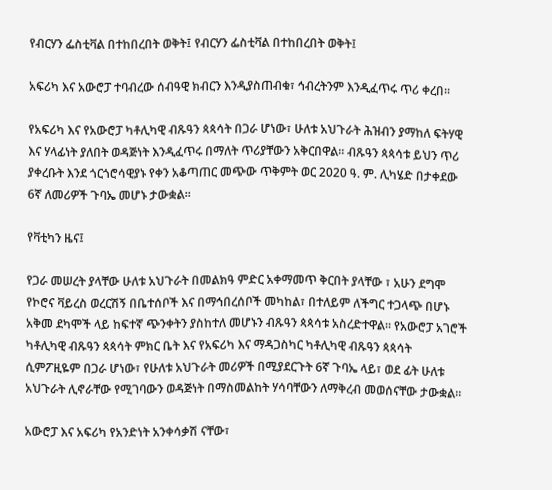የብርሃን ፌስቲቫል በተከበረበት ወቅት፤ የብርሃን ፌስቲቫል በተከበረበት ወቅት፤

አፍሪካ እና አውሮፓ ተባብረው ሰብዓዊ ክብርን እንዲያስጠብቁ፣ ኅብረትንም እንዲፈጥሩ ጥሪ ቀረበ።

የአፍሪካ እና የአውሮፓ ካቶሊካዊ ብጹዓን ጳጳሳት በጋራ ሆነው፣ ሁለቱ አህጉራት ሕዝብን ያማከለ ፍትሃዊ እና ሃላፊነት ያለበት ወዳጅነት እንዲፈጥሩ በማለት ጥሪያቸውን አቅርበዋል። ብጹዓን ጳጳሳቱ ይህን ጥሪ ያቀረቡት እንደ ጎርጎሮሳዊያኑ የቀን አቆጣጠር መጭው ጥቅምት ወር 2020 ዓ. ም. ሊካሄድ በታቀደው 6ኛ ለመሪዎች ጉባኤ መሆኑ ታውቋል።

የቫቲካን ዜና፤

የጋራ መሠረት ያላቸው ሁለቱ አህጉራት በመልክዓ ምድር አቀማመጥ ቅርበት ያላቸው ፣ አሁን ደግሞ የኮሮና ቫይረስ ወረርሽኝ በቤተሰቦች እና በማኅበረሰቦች መካከል፣ በተለይም ለችግር ተጋላጭ በሆኑ አቅመ ደካሞች ላይ ከፍተኛ ጭንቀትን ያስከተለ መሆኑን ብጹዓን ጳጳሳቱ አስረድተዋል። የአውሮፓ አገሮች ካቶሊካዊ ብጹዓን ጳጳሳት ምክር ቤት እና የአፍሪካ እና ማዳጋስካር ካቶሊካዊ ብጹዓን ጳጳሳት ሲምፖዚዬም በጋራ ሆነው፣ የሁለቱ አህጉራት መሪዎች በሚያደርጉት 6ኛ ጉባኤ ላይ፣ ወደ ፊት ሁለቱ አህጉራት ሊኖራቸው የሚገባውን ወዳጅነት በማስመልከት ሃሳባቸውን ለማቅረብ መወሰናቸው ታውቋል።

አውሮፓ እና አፍሪካ የአንድነት አንቀሳቃሽ ናቸው፣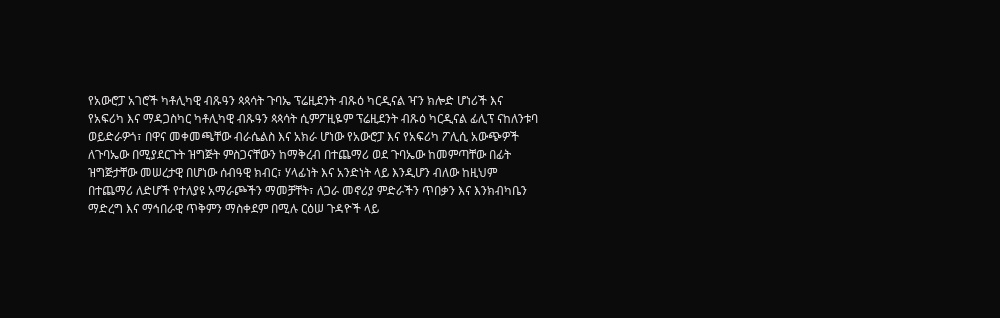የአውሮፓ አገሮች ካቶሊካዊ ብጹዓን ጳጳሳት ጉባኤ ፕሬዚደንት ብጹዕ ካርዲናል ዣን ክሎድ ሆነሪች እና የአፍሪካ እና ማዳጋስካር ካቶሊካዊ ብጹዓን ጳጳሳት ሲምፖዚዬም ፕሬዚደንት ብጹዕ ካርዲናል ፊሊፕ ናከለንቱባ ወይድራዎጎ፣ በዋና መቀመጫቸው ብራሴልስ እና አክራ ሆነው የአውሮፓ እና የአፍሪካ ፖሊሲ አውጭዎች ለጉባኤው በሚያደርጉት ዝግጅት ምስጋናቸውን ከማቅረብ በተጨማሪ ወደ ጉባኤው ከመምጣቸው በፊት ዝግጅታቸው መሠረታዊ በሆነው ሰብዓዊ ክብር፣ ሃላፊነት እና አንድነት ላይ እንዲሆን ብለው ከዚህም በተጨማሪ ለድሆች የተለያዩ አማራጮችን ማመቻቸት፣ ለጋራ መኖሪያ ምድራችን ጥበቃን እና እንክብካቤን ማድረግ እና ማኅበራዊ ጥቅምን ማስቀደም በሚሉ ርዕሠ ጉዳዮች ላይ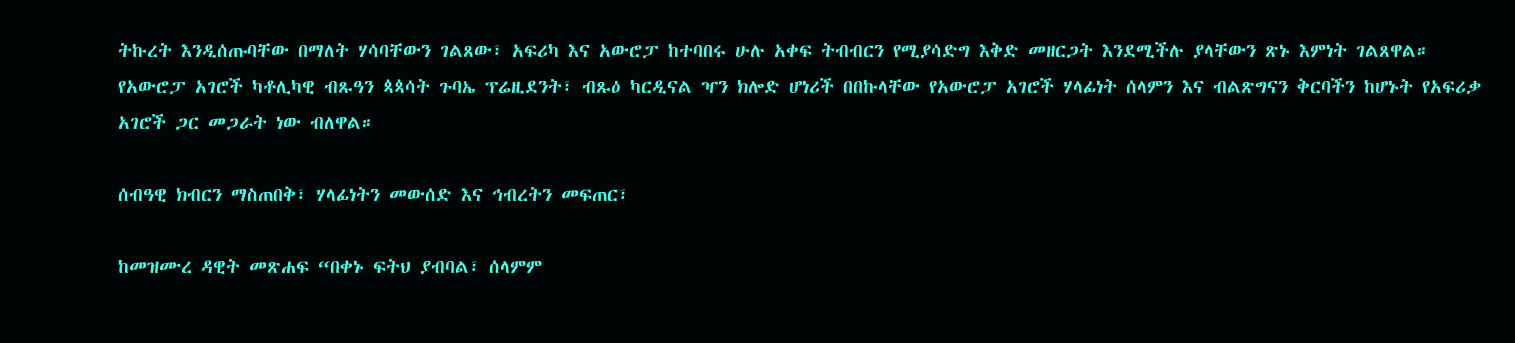ትኩረት እንዲሰጡባቸው በማለት ሃሳባቸውን ገልጸው፣ አፍሪካ እና አውሮፓ ከተባበሩ ሁሉ አቀፍ ትብብርን የሚያሳድግ እቅድ መዘርጋት እንደሚችሉ ያላቸውን ጽኑ እምነት ገልጸዋል። የአውሮፓ አገሮች ካቶሊካዊ ብጹዓን ጳጳሳት ጉባኤ ፕሬዚደንት፣ ብጹዕ ካርዲናል ዣን ክሎድ ሆነሪች በበኩላቸው የአውሮፓ አገሮች ሃላፊነት ሰላምን እና ብልጽግናን ቅርባችን ከሆኑት የአፍሪቃ አገሮች ጋር መጋራት ነው ብለዋል።

ሰብዓዊ ክብርን ማስጠበቅ፣ ሃላፊነትን መውሰድ እና ኅብረትን መፍጠር፣

ከመዝሙረ ዳዊት መጽሐፍ “በቀኑ ፍትህ ያብባል፣ ሰላምም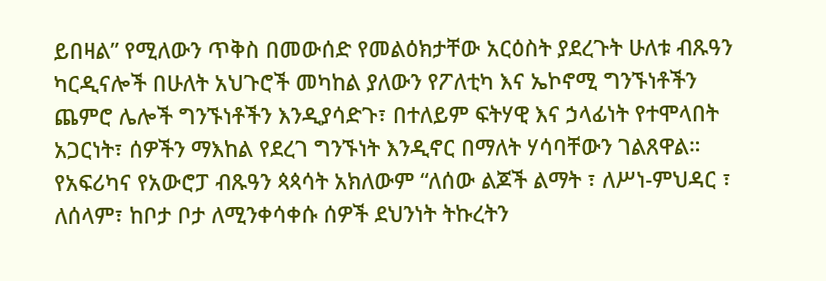ይበዛል” የሚለውን ጥቅስ በመውሰድ የመልዕክታቸው አርዕስት ያደረጉት ሁለቱ ብጹዓን ካርዲናሎች በሁለት አህጉሮች መካከል ያለውን የፖለቲካ እና ኤኮኖሚ ግንኙነቶችን ጨምሮ ሌሎች ግንኙነቶችን እንዲያሳድጉ፣ በተለይም ፍትሃዊ እና ኃላፊነት የተሞላበት አጋርነት፣ ሰዎችን ማእከል የደረገ ግንኙነት እንዲኖር በማለት ሃሳባቸውን ገልጸዋል። የአፍሪካና የአውሮፓ ብጹዓን ጳጳሳት አክለውም “ለሰው ልጆች ልማት ፣ ለሥነ-ምህዳር ፣ ለሰላም፣ ከቦታ ቦታ ለሚንቀሳቀሱ ሰዎች ደህንነት ትኩረትን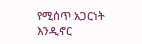የሚሰጥ አጋርነት እንዲኖር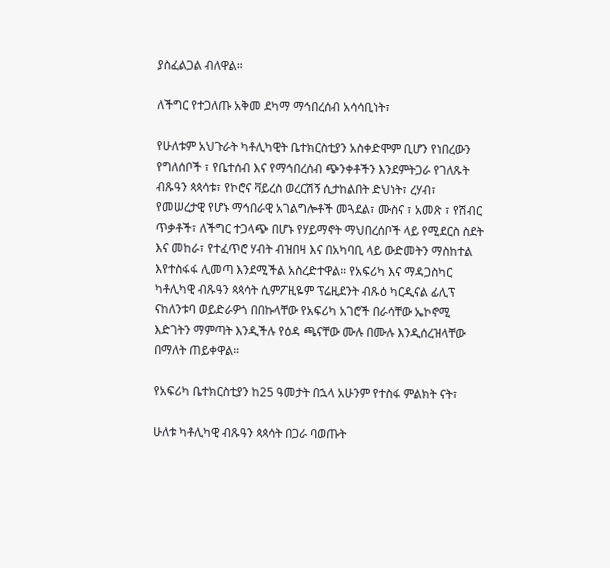ያስፈልጋል ብለዋል።

ለችግር የተጋለጡ አቅመ ደካማ ማኅበረሰብ አሳሳቢነት፣

የሁለቱም አህጉራት ካቶሊካዊት ቤተክርስቲያን አስቀድሞም ቢሆን የነበረውን የግለሰቦች ፣ የቤተሰብ እና የማኅበረሰብ ጭንቀቶችን እንደምትጋራ የገለጹት ብጹዓን ጳጳሳቱ፣ የኮሮና ቫይረስ ወረርሽኝ ሲታከልበት ድህነት፣ ረሃብ፣ የመሠረታዊ የሆኑ ማኅበራዊ አገልግሎቶች መጓደል፣ ሙስና ፣ አመጽ ፣ የሽብር ጥቃቶች፣ ለችግር ተጋላጭ በሆኑ የሃይማኖት ማህበረሰቦች ላይ የሚደርስ ስደት እና መከራ፣ የተፈጥሮ ሃብት ብዝበዛ እና በአካባቢ ላይ ውድመትን ማስከተል እየተስፋፋ ሊመጣ እንደሚችል አስረድተዋል። የአፍሪካ እና ማዳጋስካር ካቶሊካዊ ብጹዓን ጳጳሳት ሲምፖዚዬም ፕሬዚደንት ብጹዕ ካርዲናል ፊሊፕ ናከለንቱባ ወይድራዎጎ በበኩላቸው የአፍሪካ አገሮች በራሳቸው ኤኮኖሚ እድገትን ማምጣት እንዲችሉ የዕዳ ጫናቸው ሙሉ በሙሉ እንዲሰረዝላቸው በማለት ጠይቀዋል።

የአፍሪካ ቤተክርስቲያን ከ25 ዓመታት በኋላ አሁንም የተስፋ ምልክት ናት፣

ሁለቱ ካቶሊካዊ ብጹዓን ጳጳሳት በጋራ ባወጡት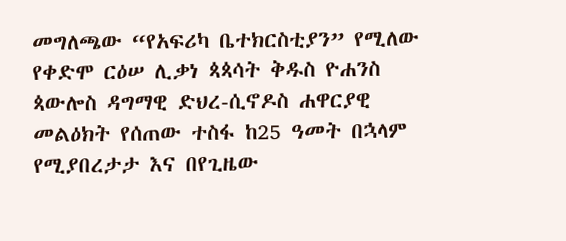መግለጫው “የአፍሪካ ቤተክርስቲያን” የሚለው የቀድሞ ርዕሠ ሊቃነ ጳጳሳት ቅዱስ ዮሐንስ ጳውሎስ ዳግማዊ ድህረ-ሲኖዶስ ሐዋርያዊ መልዕክት የሰጠው ተስፋ ከ25 ዓመት በኋላም የሚያበረታታ እና በየጊዜው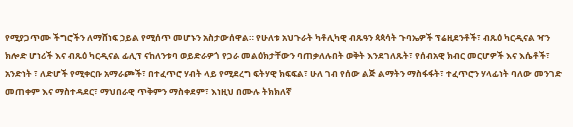የሚያጋጥሙ ችግሮችን ለማሸነፍ ኃይል የሚሰጥ መሆኑን አስታውሰዋል። የሁለቱ አህጉራት ካቶሊካዊ ብጹዓን ጳጳሳት ጉባኤዎች ፕሬዚደንቶች፣ ብጹዕ ካርዲናል ዣን ክሎድ ሆነሪች እና ብጹዕ ካርዲናል ፊሊፕ ናከለንቱባ ወይድራዎጎ የጋራ መልዕክታቸውን ባጠቃለሉበት ወቅት እንደገለጹት፣ የሰብአዊ ክብር መርሆዎች እና እሴቶች፣ አንድነት ፣ ለድሆች የሚቀርቡ አማራጮች፣ በተፈጥሮ ሃብት ላይ የሚደረግ ፍትሃዊ ክፍፍል፣ ሁለ ገብ የሰው ልጅ ልማትን ማስፋፋት፣ ተፈጥሮን ሃላፊነት ባለው መንገድ መጠቀም እና ማስተዳደር፣ ማህበራዊ ጥቅምን ማስቀደም፣ እነዚህ በሙሉ ትክክለኛ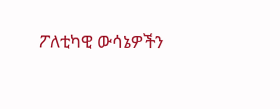ፖለቲካዊ ውሳኔዎችን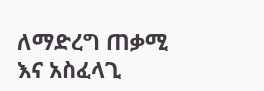ለማድረግ ጠቃሚ እና አስፈላጊ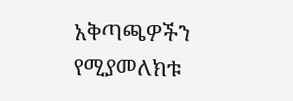አቅጣጫዎችን የሚያመለክቱ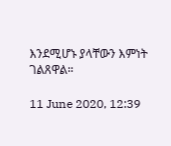እንደሚሆኑ ያላቸውን እምነት ገልጸዋል።

11 June 2020, 12:39